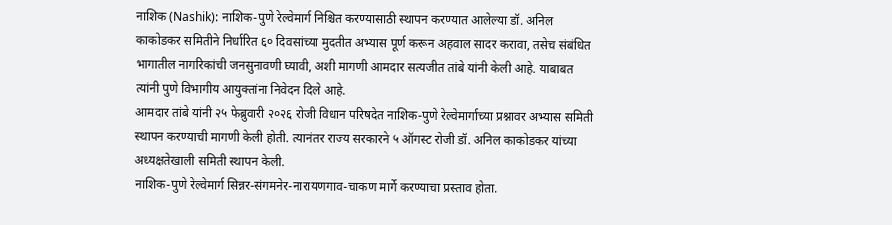नाशिक (Nashik): नाशिक-पुणे रेल्वेमार्ग निश्चित करण्यासाठी स्थापन करण्यात आलेल्या डॉ. अनिल काकोडकर समितीने निर्धारित ६० दिवसांच्या मुदतीत अभ्यास पूर्ण करून अहवाल सादर करावा, तसेच संबंधित भागातील नागरिकांची जनसुनावणी घ्यावी, अशी मागणी आमदार सत्यजीत तांबे यांनी केली आहे. याबाबत त्यांनी पुणे विभागीय आयुक्तांना निवेदन दिले आहे.
आमदार तांबे यांनी २५ फेब्रुवारी २०२६ रोजी विधान परिषदेत नाशिक-पुणे रेल्वेमार्गाच्या प्रश्नावर अभ्यास समिती स्थापन करण्याची मागणी केली होती. त्यानंतर राज्य सरकारने ५ ऑगस्ट रोजी डॉ. अनिल काकोडकर यांच्या अध्यक्षतेखाली समिती स्थापन केली.
नाशिक-पुणे रेल्वेमार्ग सिन्नर-संगमनेर-नारायणगाव-चाकण मार्गे करण्याचा प्रस्ताव होता.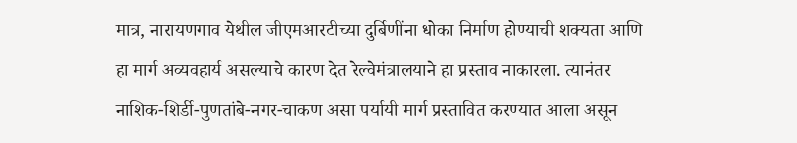मात्र, नारायणगाव येथील जीएमआरटीच्या दुर्बिणींना धोका निर्माण होण्याची शक्यता आणि हा मार्ग अव्यवहार्य असल्याचे कारण देत रेल्वेमंत्रालयाने हा प्रस्ताव नाकारला. त्यानंतर नाशिक-शिर्डी-पुणतांबे-नगर-चाकण असा पर्यायी मार्ग प्रस्तावित करण्यात आला असून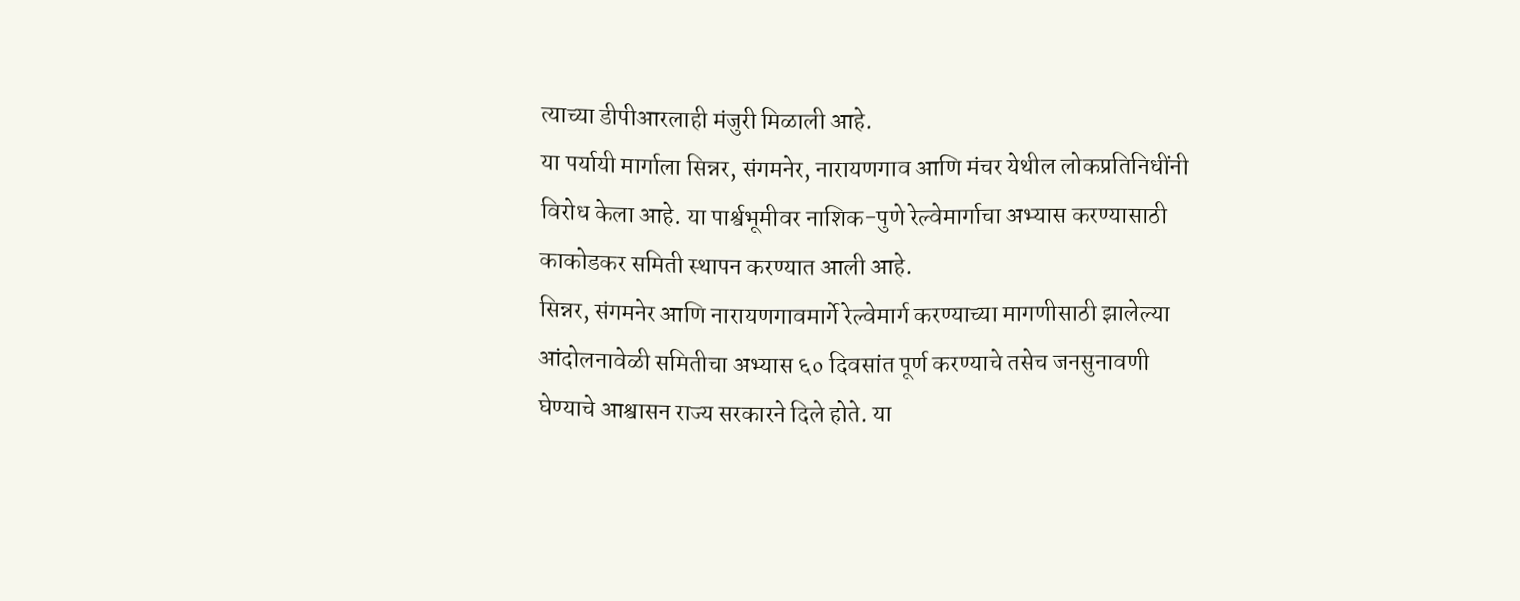त्याच्या डीपीआरलाही मंजुरी मिळाली आहे.
या पर्यायी मार्गाला सिन्नर, संगमनेर, नारायणगाव आणि मंचर येथील लोकप्रतिनिधींनी विरोध केला आहे. या पार्श्वभूमीवर नाशिक-पुणे रेल्वेमार्गाचा अभ्यास करण्यासाठी काकोडकर समिती स्थापन करण्यात आली आहे.
सिन्नर, संगमनेर आणि नारायणगावमार्गे रेल्वेमार्ग करण्याच्या मागणीसाठी झालेल्या आंदोलनावेळी समितीचा अभ्यास ६० दिवसांत पूर्ण करण्याचे तसेच जनसुनावणी घेण्याचे आश्वासन राज्य सरकारने दिले होते. या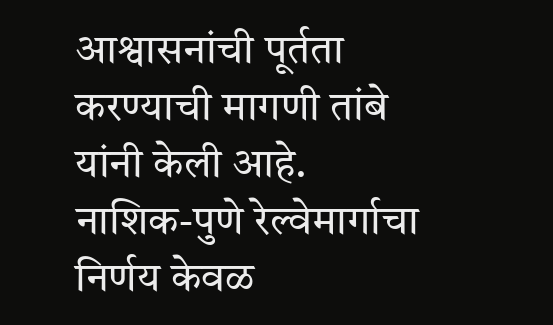आश्वासनांची पूर्तता करण्याची मागणी तांबे यांनी केली आहे.
नाशिक-पुणे रेल्वेमार्गाचा निर्णय केवळ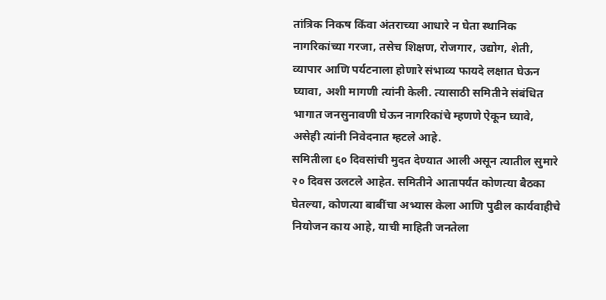तांत्रिक निकष किंवा अंतराच्या आधारे न घेता स्थानिक नागरिकांच्या गरजा, तसेच शिक्षण, रोजगार, उद्योग, शेती, व्यापार आणि पर्यटनाला होणारे संभाव्य फायदे लक्षात घेऊन घ्यावा, अशी मागणी त्यांनी केली. त्यासाठी समितीने संबंधित भागात जनसुनावणी घेऊन नागरिकांचे म्हणणे ऐकून घ्यावे, असेही त्यांनी निवेदनात म्हटले आहे.
समितीला ६० दिवसांची मुदत देण्यात आली असून त्यातील सुमारे २० दिवस उलटले आहेत. समितीने आतापर्यंत कोणत्या बैठका घेतल्या, कोणत्या बाबींचा अभ्यास केला आणि पुढील कार्यवाहीचे नियोजन काय आहे, याची माहिती जनतेला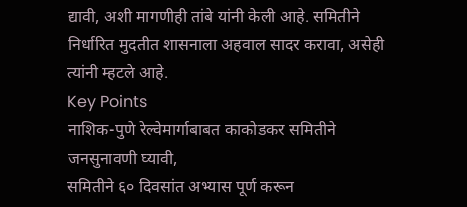द्यावी, अशी मागणीही तांबे यांनी केली आहे. समितीने निर्धारित मुदतीत शासनाला अहवाल सादर करावा, असेही त्यांनी म्हटले आहे.
Key Points
नाशिक-पुणे रेल्वेमार्गाबाबत काकोडकर समितीने जनसुनावणी घ्यावी,
समितीने ६० दिवसांत अभ्यास पूर्ण करून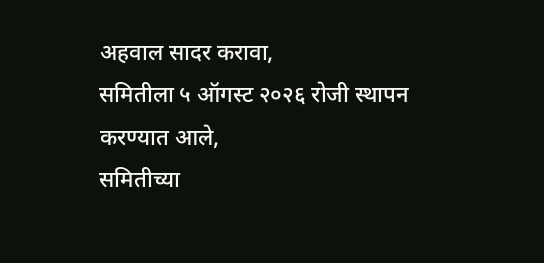अहवाल सादर करावा,
समितीला ५ ऑगस्ट २०२६ रोजी स्थापन करण्यात आले,
समितीच्या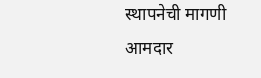स्थापनेची मागणी आमदार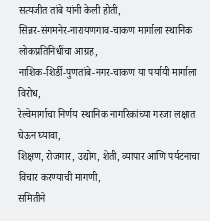सत्यजीत तांबे यांनी केली होती,
सिन्नर-संगमनेर-नारायणगाव-चाकण मार्गाला स्थानिक लोकप्रतिनिधींचा आग्रह,
नाशिक-शिर्डी-पुणतांबे-नगर-चाकण या पर्यायी मार्गाला विरोध,
रेल्वेमार्गाचा निर्णय स्थानिक नागरिकांच्या गरजा लक्षात घेऊन घ्यावा,
शिक्षण, रोजगार, उद्योग, शेती, व्यापार आणि पर्यटनाचा विचार करण्याची मागणी,
समितीने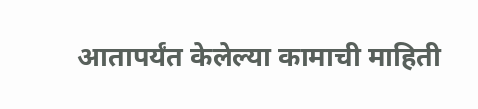आतापर्यंत केलेल्या कामाची माहिती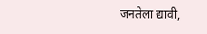जनतेला द्यावी,